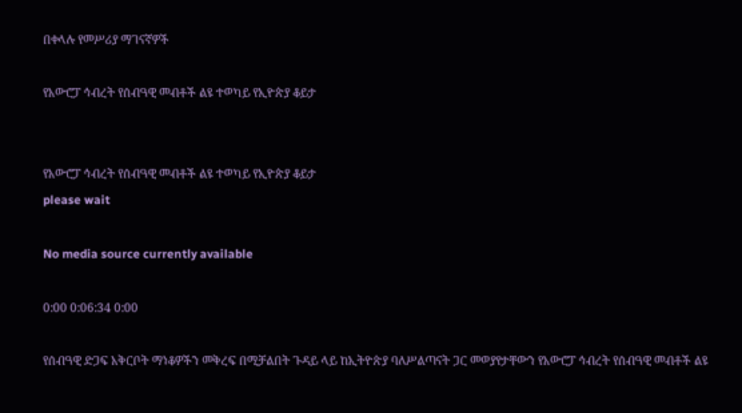በቀላሉ የመሥሪያ ማገናኛዎች

የአውሮፓ ኅብረት የሰብዓዊ መብቶች ልዩ ተወካይ የኢዮጵያ ቆይታ


የአውሮፓ ኅብረት የሰብዓዊ መብቶች ልዩ ተወካይ የኢዮጵያ ቆይታ
please wait

No media source currently available

0:00 0:06:34 0:00

የሰብዓዊ ድጋፍ አቅርቦት ማነቆዎችን መቅረፍ በሚቻልበት ጉዳይ ላይ ከኢትዮጵያ ባለሥልጣናት ጋር መወያየታቸውን የአውሮፓ ኅብረት የሰብዓዊ መብቶች ልዩ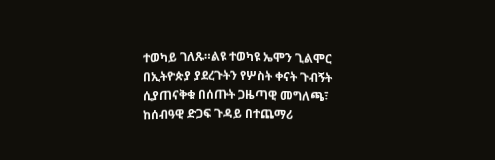ተወካይ ገለጹ።ልዩ ተወካዩ ኤሞን ጊልሞር በኢትዮጵያ ያደረጉትን የሦስት ቀናት ጉብኝት ሲያጠናቅቁ በሰጡት ጋዜጣዊ መግለጫ፣ ከሰብዓዊ ድጋፍ ጉዳይ በተጨማሪ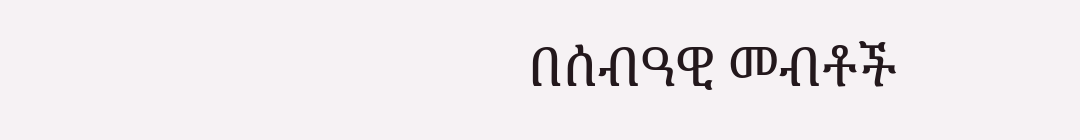በሰብዓዊ መብቶች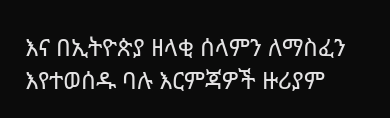እና በኢትዮጵያ ዘላቂ ሰላምን ለማስፈን እየተወሰዱ ባሉ እርምጃዎች ዙሪያም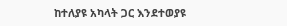ከተለያዩ አካላት ጋር እንደተወያዩ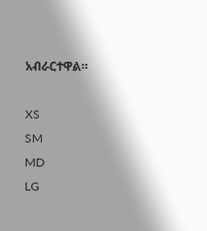አብራርተዋል።

XS
SM
MD
LG